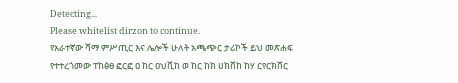Detecting...
Please whitelist dirzon to continue.
የአራተኛው ሻማ ምሥጢር እና ሌሎች ሁለት አጫጭር ታሪኮች ይህ መጽሐፍ የተተረጎመው ፐከፅፀ ፎርፎ ዐ ከር ዐህቪከ ወ ከር ከክ ሀክቨከ ከሃ ርየርክቨር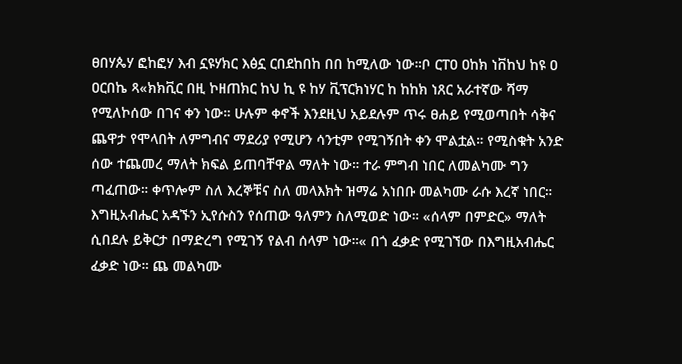ፀበሃጴሃ ፎከፎሃ እብ ኗዩሃክር እፅኗ ርበደከበከ በበ ከሚለው ነው።ቦ ርፐዐ ዐከክ ነቨከህ ከዩ ዐ ዐርበኬ ጻ«ክክቪር በዚ ኮዘጠክር ከህ ኪ ዩ ከሃ ቪፕርክነሃር ከ ከከክ ነጸር አራተኛው ሻማ የሚለኮሰው በገና ቀን ነው። ሁሉም ቀኖች እንደዚህ አይደሉም ጥሩ ፀሐይ የሚወጣበት ሳቅና ጨዋታ የሞላበት ለምግብና ማደሪያ የሚሆን ሳንቲም የሚገኝበት ቀን ሞልቷል። የሚስቁት አንድ ሰው ተጨመረ ማለት ክፍል ይጠባቸዋል ማለት ነው። ተራ ምግብ ነበር ለመልካሙ ግን ጣፈጠው። ቀጥሎም ስለ እረኞቹና ስለ መላእክት ዝማሬ አነበቡ መልካሙ ራሱ እረኛ ነበር። እግዚአብሔር አዳኙን ኢየሱስን የሰጠው ዓለምን ስለሚወድ ነው። «ሰላም በምድር» ማለት ሲበደሉ ይቅርታ በማድረግ የሚገኝ የልብ ሰላም ነው።« በጎ ፈቃድ የሚገኘው በእግዚአብሔር ፈቃድ ነው። ጨ መልካሙ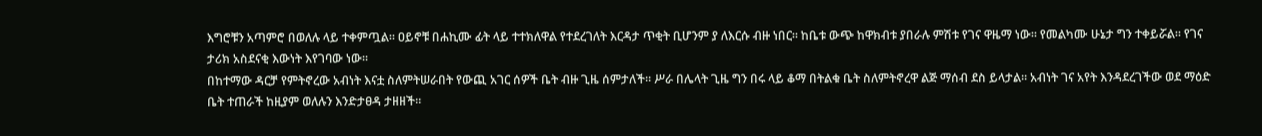እግሮቹን አጣምሮ በወለሉ ላይ ተቀምጧል። ዐይኖቹ በሐኪሙ ፊት ላይ ተተክለዋል የተደረገለት እርዳታ ጥቂት ቢሆንም ያ ለእርሱ ብዙ ነበር። ከቤቱ ውጭ ከዋክብቱ ያበራሉ ምሽቱ የገና ዋዜማ ነው። የመልካሙ ሁኔታ ግን ተቀይሯል። የገና ታሪክ አስደናቂ እውነት እየገባው ነው።
በከተማው ዳርቻ የምትኖረው አብነት እናቷ ስለምትሠራበት የውጪ አገር ሰዎች ቤት ብዙ ጊዜ ሰምታለች። ሥራ በሌላት ጊዜ ግን በሩ ላይ ቆማ በትልቁ ቤት ስለምትኖረዋ ልጅ ማሰብ ደስ ይላታል። አብነት ገና አየት እንዳደረገችው ወደ ማዕድ ቤት ተጠራች ከዚያም ወለሉን እንድታፀዳ ታዘዘች።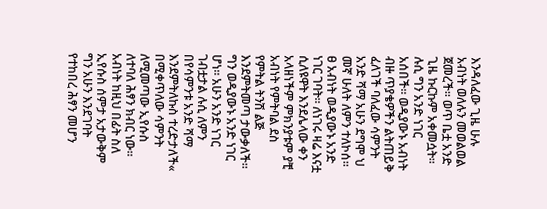እንዳለፈው ጊዜ ሁሉ አብነት ወለሉን መወልወል ጀመረች። ወጥ ቤቷ አንድ ጊዜ ኩርኩም አቀመሷት። ሉሲ ግን አንድ ነገር አሰበች። ወዲያውኑ አብነት ብዙ ጥያቄዎችን ልትጠይቅ ፈለገች ባለፈው ሳምንት አንድ ሻማ አሁን ደግሞ ህ መኛ ሁለት ለምን ተለኮሰ። ፀ አብነት ወዲያውኑ አንድ ነገር ገባት። ለነገሩ ዛሬ እናቷ ሲለዩዋት እንደሌላው ቀን አላዘነችም ምክንያቱም ያቺ አብነት የምትባል ደስ የምትል ትንሽ ልጅ እንደምትመጣ ታውቃለች። ግን ወዲያውኑ አንድ ነገር ሆነ። አሁን አንድ ነገር ገብቷታል ሉሲ ለምን በየሳምንቱ አንድ ሻማ እንደምትለኩስ ተረድታለች« በሚቀጥለው ሳምንት ለሚመጣው ኢየሱስ ለተባለ ሕፃን ክብር ነው። አብነት ከዚህ በፊት ስለ ኢየሱስ ሰምታ አታውቅም ግን አሁን እንደገባት የተከበረ ሕፃን መሆን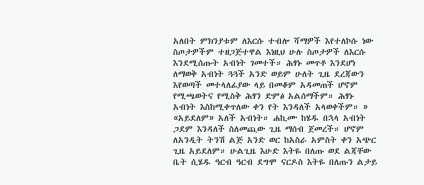አለበት ምክንያቱም ለእርሱ ተብሎ ሻማዎች እየተለኮሱ ነው ስጦታዎችም ተዘጋጅተዋል እነዚህ ሁሉ ስጦታዎች ለእርሱ እንደሚሰጡት አብነት ገመተች። ሕፃኑ መጥቶ እንደሆነ ለማወቅ አብነት ጓጓች አንድ ወይም ሁለት ጊዜ ደረጃውን እየወጣች መተላለፊያው ላይ በመቆም አዳመጠች ሆኖም የሚጫወትና የሚስቅ ሕፃን ድምፅ አልሰማችም። ሕፃኑ አብነት እስከሚቀጥለው ቀን የት እንዳለች አላወቀችም። » «አይደለም» አለች አብነት። ሐኪሙ ከሄዱ በኋላ አብነት ጋደም እንዳለች ስለመጪው ጊዜ ማሰብ ጀመረች። ሆኖም ለአንዲት ትንሽ ልጅ አንድ ወር ከአስራ አምስት ቀን አጭር ጊዜ አይደለም። ሁልጊዜ እሁድ እትዬ በለጡ ወደ ልጃቸው ቤት ሲሄዱ ዓርብ ዓርብ ደግሞ ናርዶስ እትዬ በለጡን ልታይ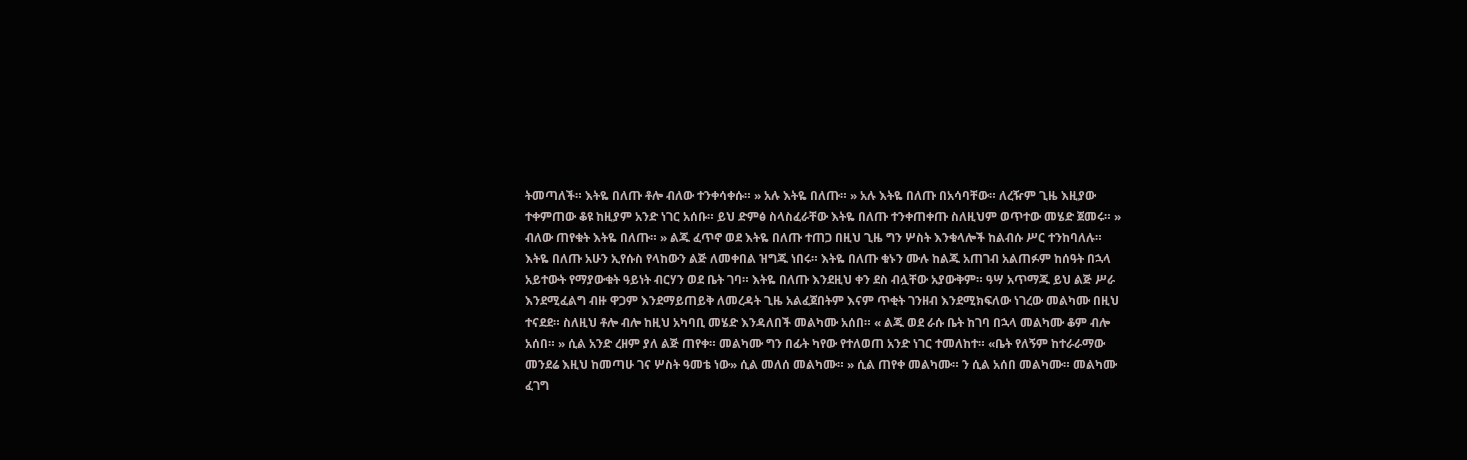ትመጣለች። እትዬ በለጡ ቶሎ ብለው ተንቀሳቀሱ። » አሉ እትዬ በለጡ። » አሉ እትዬ በለጡ በአሳባቸው። ለረዥም ጊዜ እዚያው ተቀምጠው ቆዩ ከዚያም አንድ ነገር አሰቡ። ይህ ድምፅ ስላስፈራቸው እትዬ በለጡ ተንቀጠቀጡ ስለዚህም ወጥተው መሄድ ጀመሩ። » ብለው ጠየቁት እትዬ በለጡ። » ልጁ ፈጥኖ ወደ እትዬ በለጡ ተጠጋ በዚህ ጊዜ ግን ሦስት እንቁላሎች ከልብሱ ሥር ተንከባለሉ። እትዬ በለጡ አሁን ኢየሱስ የላከውን ልጅ ለመቀበል ዝግጁ ነበሩ። እትዬ በለጡ ቁኑን ሙሉ ከልጁ አጠገብ አልጠፉም ከሰዓት በኋላ አይተውት የማያውቁት ዓይነት ብርሃን ወደ ቤት ገባ። እትዬ በለጡ እንደዚህ ቀን ደስ ብሏቸው አያውቅም። ዓሣ አጥማጁ ይህ ልጅ ሥራ እንደሚፈልግ ብዙ ዋጋም እንደማይጠይቅ ለመረዳት ጊዜ አልፈጀበትም እናም ጥቂት ገንዘብ እንደሚክፍለው ነገረው መልካሙ በዚህ ተናደደ። ስለዚህ ቶሎ ብሎ ከዚህ አካባቢ መሄድ እንዳለበች መልካሙ አሰበ። « ልጁ ወደ ራሱ ቤት ከገባ በኋላ መልካሙ ቆም ብሎ አሰበ። » ሲል አንድ ረዘም ያለ ልጅ ጠየቀ። መልካሙ ግን በፊት ካየው የተለወጠ አንድ ነገር ተመለከተ። «ቤት የለኝም ከተራራማው መንደሬ እዚህ ከመጣሁ ገና ሦስት ዓመቴ ነው» ሲል መለሰ መልካሙ። » ሲል ጠየቀ መልካሙ። ን ሲል አሰበ መልካሙ። መልካሙ ፈገግ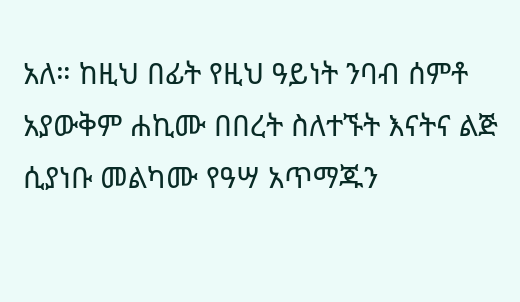አለ። ከዚህ በፊት የዚህ ዓይነት ንባብ ሰምቶ አያውቅም ሐኪሙ በበረት ስለተኙት እናትና ልጅ ሲያነቡ መልካሙ የዓሣ አጥማጁን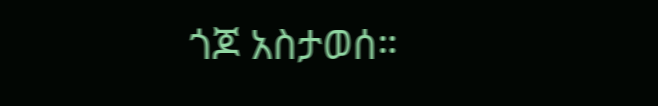ጎጆ አስታወሰ።